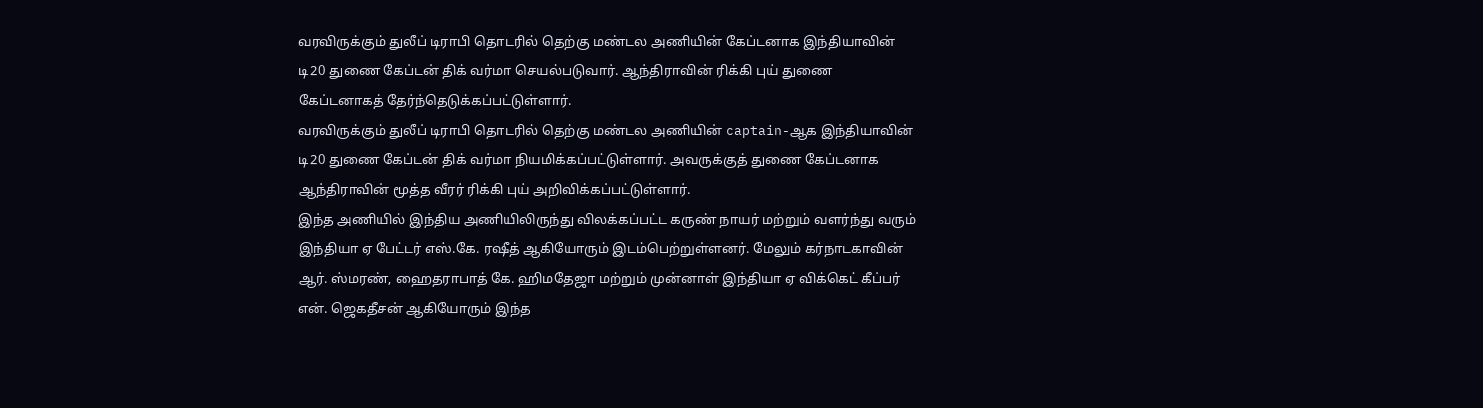வரவிருக்கும் துலீப் டிராபி தொடரில் தெற்கு மண்டல அணியின் கேப்டனாக இந்தியாவின் டி20 துணை கேப்டன் திக் வர்மா செயல்படுவார். ஆந்திராவின் ரிக்கி புய் துணை கேப்டனாகத் தேர்ந்தெடுக்கப்பட்டுள்ளார்.
வரவிருக்கும் துலீப் டிராபி தொடரில் தெற்கு மண்டல அணியின் captain-ஆக இந்தியாவின் டி20 துணை கேப்டன் திக் வர்மா நியமிக்கப்பட்டுள்ளார். அவருக்குத் துணை கேப்டனாக ஆந்திராவின் மூத்த வீரர் ரிக்கி புய் அறிவிக்கப்பட்டுள்ளார்.
இந்த அணியில் இந்திய அணியிலிருந்து விலக்கப்பட்ட கருண் நாயர் மற்றும் வளர்ந்து வரும் இந்தியா ஏ பேட்டர் எஸ்.கே. ரஷீத் ஆகியோரும் இடம்பெற்றுள்ளனர். மேலும் கர்நாடகாவின் ஆர். ஸ்மரண், ஹைதராபாத் கே. ஹிமதேஜா மற்றும் முன்னாள் இந்தியா ஏ விக்கெட் கீப்பர் என். ஜெகதீசன் ஆகியோரும் இந்த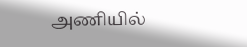அணியில்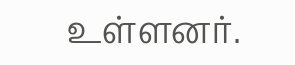உள்ளனர்.